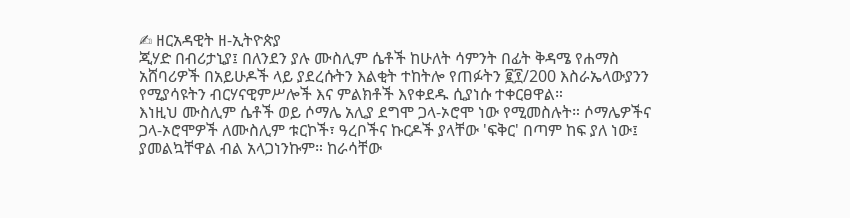✍ ዘርአዳዊት ዘ-ኢትዮጵያ
ጂሃድ በብሪታኒያ፤ በለንደን ያሉ ሙስሊም ሴቶች ከሁለት ሳምንት በፊት ቅዳሜ የሐማስ አሸባሪዎች በአይሁዶች ላይ ያደረሱትን እልቂት ተከትሎ የጠፉትን ፪፻/200 እስራኤላውያንን የሚያሳዩትን ብርሃናዊምሥሎች እና ምልክቶች እየቀደዱ ሲያነሱ ተቀርፀዋል።
እነዚህ ሙስሊም ሴቶች ወይ ሶማሌ አሊያ ደግሞ ጋላ-ኦሮሞ ነው የሚመስሉት። ሶማሌዎችና ጋላ-ኦሮሞዎች ለሙስሊም ቱርኮች፣ ዓረቦችና ኩርዶች ያላቸው 'ፍቅር' በጣም ከፍ ያለ ነው፤ ያመልኳቸዋል ብል አላጋነንኩም። ከራሳቸው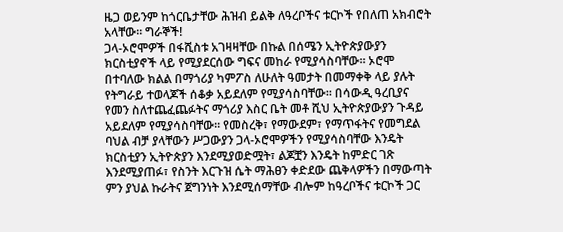ዜጋ ወይንም ከጎርቤታቸው ሕዝብ ይልቅ ለዓረቦችና ቱርኮች የበለጠ አክብሮት አላቸው። ግራኞች!
ጋላ-ኦሮሞዎች በፋሺስቱ አገዛዛቸው በኩል በሰሜን ኢትዮጵያውያን ክርስቲያኖች ላይ የሚያደርሰው ግፍና መከራ የሚያሳስባቸው። ኦሮሞ በተባለው ክልል በማጎሪያ ካምፖስ ለሁለት ዓመታት በመማቀቅ ላይ ያሉት የትግራይ ተወላጆች ሰቆቃ አይደለም የሚያሳስባቸው። በሳውዲ ዓረቢያና የመን ስለተጨፈጨፉትና ማጎሪያ እስር ቤት መቶ ሺህ ኢትዮጵያውያን ጉዳይ አይደለም የሚያሳስባቸው። የመስረቅ፣ የማውደም፣ የማጥፋትና የመግደል ባህል ብቻ ያላቸውን ሥጋውያን ጋላ-ኦሮሞዎችን የሚያሳስባቸው እንዴት ክርስቲያን ኢትዮጵያን እንደሚያወድሟት፣ ልጆቿን እንዴት ከምድር ገጽ እንደሚያጠፉ፣ የስንት እርጉዝ ሴት ማሕፀን ቀድደው ጨቅላዎችን በማውጣት ምን ያህል ኩራትና ጀግንነት እንደሚሰማቸው ብሎም ከዓረቦችና ቱርኮች ጋር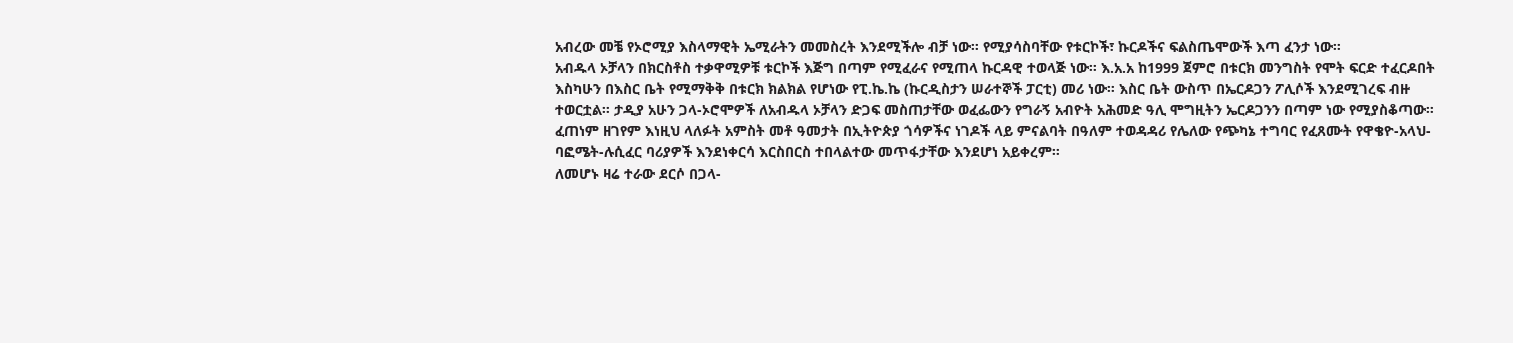አብረው መቼ የኦሮሚያ እስላማዊት ኤሚራትን መመስረት እንደሚችሎ ብቻ ነው። የሚያሳስባቸው የቱርኮች፣ ኩርዶችና ፍልስጤሞውች እጣ ፈንታ ነው።
አብዱላ ኦቻላን በክርስቶስ ተቃዋሚዎቹ ቱርኮች እጅግ በጣም የሚፈራና የሚጠላ ኩርዳዊ ተወላጅ ነው። እ.አ.አ ከ1999 ጀምሮ በቱርክ መንግስት የሞት ፍርድ ተፈርዶበት እስካሁን በእስር ቤት የሚማቅቅ በቱርክ ክልክል የሆነው የፒ.ኬ.ኬ (ኩርዲስታን ሠራተኞች ፓርቲ) መሪ ነው። እስር ቤት ውስጥ በኤርዶጋን ፖሊሶች እንደሚገረፍ ብዙ ተወርቷል። ታዲያ አሁን ጋላ-ኦሮሞዎች ለአብዱላ ኦቻላን ድጋፍ መስጠታቸው ወፈፌውን የግራኝ አብዮት አሕመድ ዓሊ ሞግዚትን ኤርዶጋንን በጣም ነው የሚያስቆጣው። ፈጠነም ዘገየም እነዚህ ላለፉት አምስት መቶ ዓመታት በኢትዮጵያ ጎሳዎችና ነገዶች ላይ ምናልባት በዓለም ተወዳዳሪ የሌለው የጭካኔ ተግባር የፈጸሙት የዋቄዮ-አላህ-ባፎሜት-ሉሲፈር ባሪያዎች እንደነቀርሳ እርስበርስ ተበላልተው መጥፋታቸው እንደሆነ አይቀረም።
ለመሆኑ ዛሬ ተራው ደርሶ በጋላ-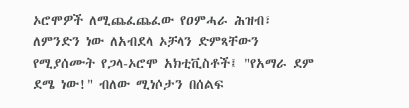ኦሮሞዎች ለሚጨፈጨፈው የዐምሓራ ሕዝብ፣ ለምንድን ነው ለአብደላ ኦቻላን ድምጻቸውን የሚያሰሙት የጋላ-ኦሮሞ አክቲቪስቶች፤ "የአማራ ደም ደሜ ነው!" ብለው ሚነሶታን በሰልፍ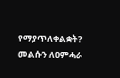የማያጥለቀልቋት? መልሱን ለዐምሓራ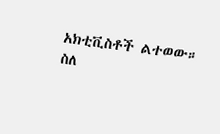አክቲቪስቶች ልተወው።
ስለ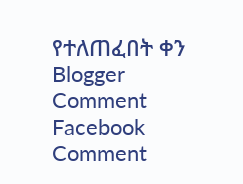የተለጠፈበት ቀን
Blogger Comment
Facebook Comment